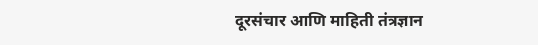दूरसंचार आणि माहिती तंत्रज्ञान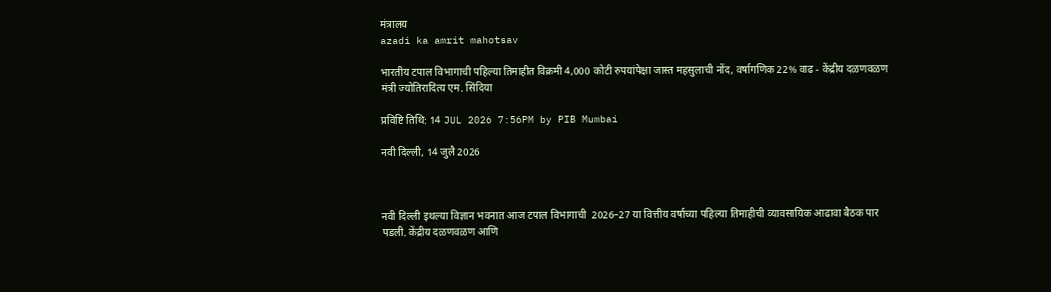मंत्रालय
azadi ka amrit mahotsav

भारतीय टपाल विभागाची पहिल्या तिमाहीत विक्रमी 4,000 कोटी रुपयांपेक्षा जास्त महसुलाची नोंद, वर्षागणिक 22% वाढ - केंद्रीय दळणवळण मंत्री ज्योतिरादित्य एम. सिंदिया

प्रविष्टि तिथि: 14 JUL 2026 7:56PM by PIB Mumbai

नवी दिल्‍ली, 14 जुलै 2026



नवी दिल्ली इथल्या विज्ञान भवनात आज टपाल विभागाची  2026–27 या वित्तीय वर्षाच्या पहिल्या तिमाहीची व्यावसायिक आढावा बैठक पार पडली. केंद्रीय दळणवळण आणि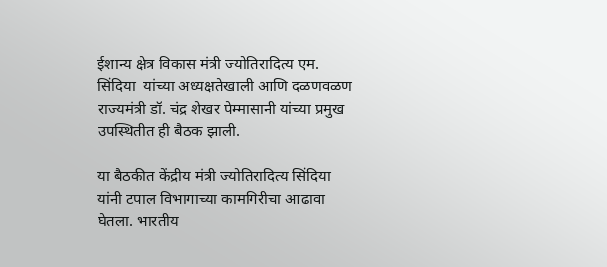ईशान्य क्षेत्र विकास मंत्री ज्योतिरादित्य एम. सिंदिया  यांच्या अध्यक्षतेखाली आणि दळणवळण राज्यमंत्री डॉ. चंद्र शेखर पेम्मासानी यांच्या प्रमुख उपस्थितीत ही बैठक झाली.

या बैठकीत केंद्रीय मंत्री ज्योतिरादित्य सिंदिया यांनी टपाल विभागाच्या कामगिरीचा आढावा घेतला. भारतीय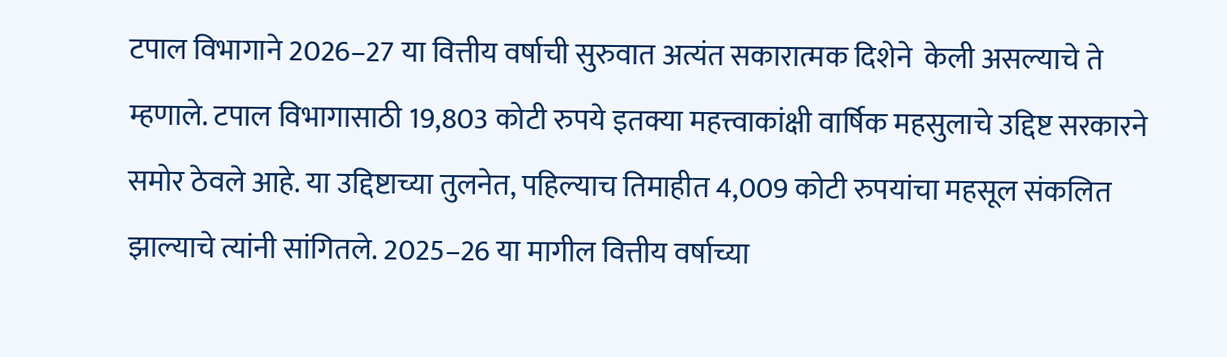टपाल विभागाने 2026–27 या वित्तीय वर्षाची सुरुवात अत्यंत सकारात्मक दिशेने  केली असल्याचे ते म्हणाले. टपाल विभागासाठी 19,803 कोटी रुपये इतक्या महत्त्वाकांक्षी वार्षिक महसुलाचे उद्दिष्ट सरकारने समोर ठेवले आहे. या उद्दिष्टाच्या तुलनेत, पहिल्याच तिमाहीत 4,009 कोटी रुपयांचा महसूल संकलित झाल्याचे त्यांनी सांगितले. 2025–26 या मागील वित्तीय वर्षाच्या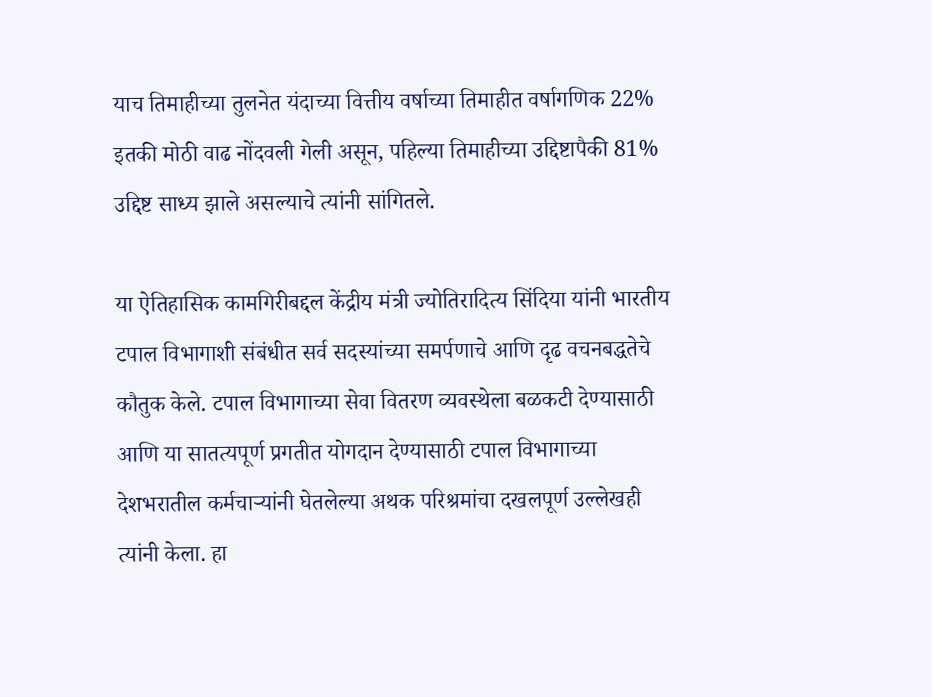याच तिमाहीच्या तुलनेत यंदाच्या वित्तीय वर्षाच्या तिमाहीत वर्षागणिक 22% इतकी मोठी वाढ नोंदवली गेली असून, पहिल्या तिमाहीच्या उद्दिष्टापैकी 81% उद्दिष्ट साध्य झाले असल्याचे त्यांनी सांगितले.

या ऐतिहासिक कामगिरीबद्दल केंद्रीय मंत्री ज्योतिरादित्य सिंदिया यांनी भारतीय टपाल विभागाशी संबंधीत सर्व सदस्यांच्या समर्पणाचे आणि दृढ वचनबद्धतेचे कौतुक केले. टपाल विभागाच्या सेवा वितरण व्यवस्थेला बळकटी देण्यासाठी आणि या सातत्यपूर्ण प्रगतीत योगदान देण्यासाठी टपाल विभागाच्या देशभरातील कर्मचाऱ्यांनी घेतलेल्या अथक परिश्रमांचा दखलपूर्ण उल्लेखही त्यांनी केला. हा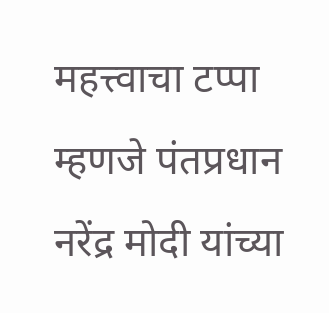महत्त्वाचा टप्पा म्हणजे पंतप्रधान नरेंद्र मोदी यांच्या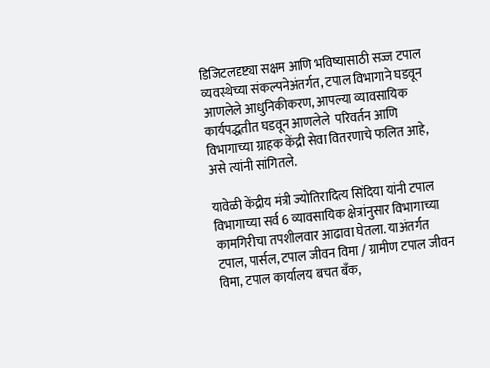डिजिटलदृष्ट्या सक्षम आणि भविष्यासाठी सज्ज टपाल व्यवस्थेच्या संकल्पनेअंतर्गत, टपाल विभागाने घडवून आणलेले आधुनिकीकरण, आपल्या व्यावसायिक कार्यपद्धतीत घडवून आणलेले  परिवर्तन आणि विभागाच्या ग्राहक केंद्री सेवा वितरणाचे फलित आहे, असे त्यांनी सांगितले.

यावेळी केंद्रीय मंत्री ज्योतिरादित्य सिंदिया यांनी टपाल विभागाच्या सर्व 6 व्यावसायिक क्षेत्रांनुसार विभागाच्या कामगिरीचा तपशीलवार आढावा घेतला. याअंतर्गत टपाल, पार्सल, टपाल जीवन विमा / ग्रामीण टपाल जीवन विमा, टपाल कार्यालय बचत बँक,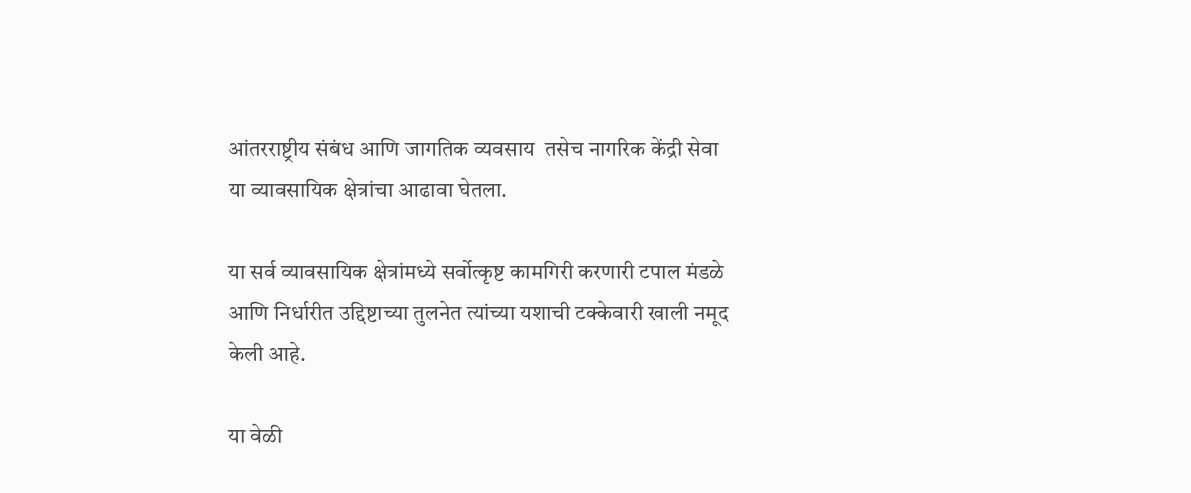आंतरराष्ट्रीय संबंध आणि जागतिक व्यवसाय  तसेच नागरिक केंद्री सेवा  या व्यावसायिक क्षेत्रांचा आढावा घेतला.

या सर्व व्यावसायिक क्षेत्रांमध्ये सर्वोत्कृष्ट कामगिरी करणारी टपाल मंडळे आणि निर्धारीत उद्दिष्टाच्या तुलनेत त्यांच्या यशाची टक्केवारी खाली नमूद केली आहे.

या वेळी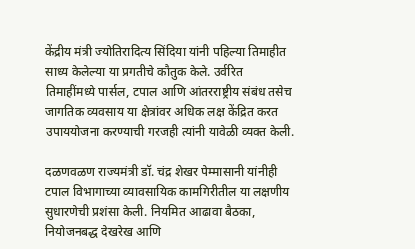केंद्रीय मंत्री ज्योतिरादित्य सिंदिया यांनी पहिल्या तिमाहीत साध्य केलेल्या या प्रगतीचे कौतुक केले. उर्वरित तिमाहींमध्ये पार्सल, टपाल आणि आंतरराष्ट्रीय संबंध तसेच जागतिक व्यवसाय या क्षेत्रांवर अधिक लक्ष केंद्रित करत उपाययोजना करण्याची गरजही त्यांनी यावेळी व्यक्त केली.

दळणवळण राज्यमंत्री डॉ. चंद्र शेखर पेम्मासानी यांनीही टपाल विभागाच्या व्यावसायिक कामगिरीतील या लक्षणीय सुधारणेची प्रशंसा केली. नियमित आढावा बैठका, नियोजनबद्ध देखरेख आणि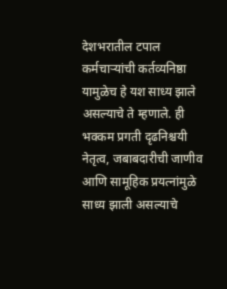देशभरातील टपाल कर्मचाऱ्यांची कर्तव्यनिष्ठा यामुळेच हे यश साध्य झाले असल्याचे ते म्हणाले. ही भक्कम प्रगती दृढनिश्चयी नेतृत्व, जबाबदारीची जाणीव आणि सामूहिक प्रयत्नांमुळे साध्य झाली असल्याचे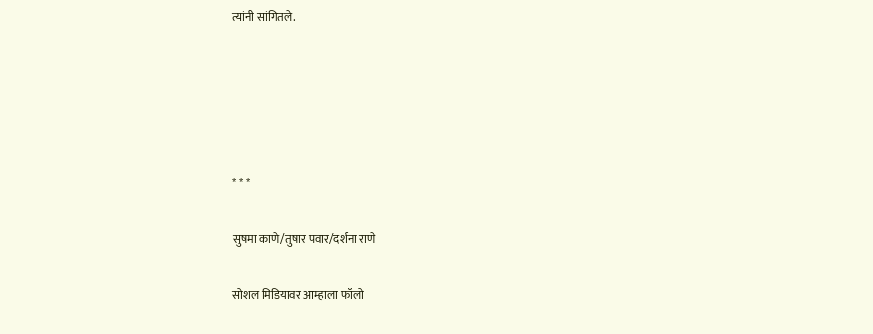त्यांनी सांगितले.





* * *

सुषमा काणे/तुषार पवार/दर्शना राणे

सोशल मिडियावर आम्हाला फॉलो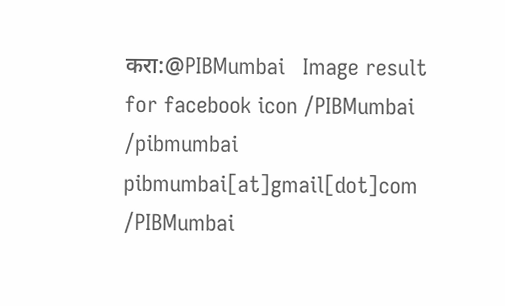करा:@PIBMumbai   Image result for facebook icon /PIBMumbai    /pibmumbai  pibmumbai[at]gmail[dot]com  /PIBMumbai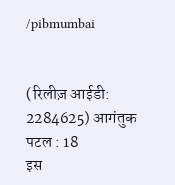/pibmumbai


(रिलीज़ आईडी: 2284625) आगंतुक पटल : 18
इस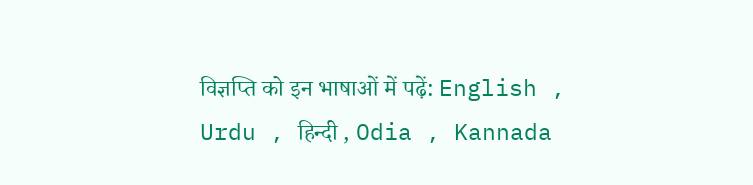विज्ञप्ति को इन भाषाओं में पढ़ें: English , Urdu , हिन्दी , Odia , Kannada